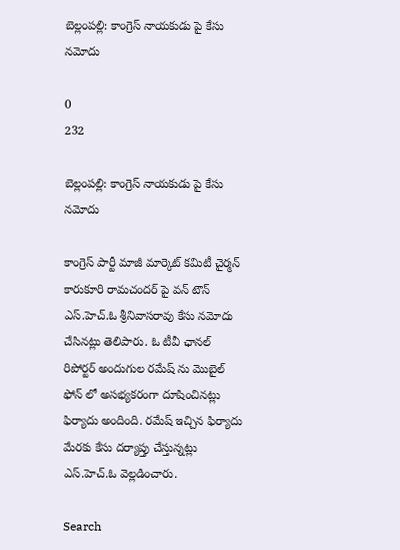బెల్లంపల్లి: కాంగ్రెస్ నాయకుడు పై కేసు నమోదు

0
232

బెల్లంపల్లి: కాంగ్రెస్ నాయకుడు పై కేసు నమోదు

కాంగ్రెస్ పార్టీ మాజీ మార్కెట్ కమిటీ చైర్మన్ కారుకూరి రామచందర్ పై వన్ టౌన్ ఎస్.హెచ్.ఓ శ్రీనివాసరావు కేసు నమోదు చేసినట్లు తెలిపారు. ఓ టీవీ ఛానల్ రిపోర్టర్ అందుగుల రమేష్ ను మొబైల్ ఫోన్ లో అసభ్యకరంగా దూషించినట్లు ఫిర్యాదు అందింది. రమేష్ ఇచ్చిన ఫిర్యాదు మేరకు కేసు దర్యాప్తు చేస్తున్నట్లు ఎస్.హెచ్.ఓ వెల్లడించారు.

Search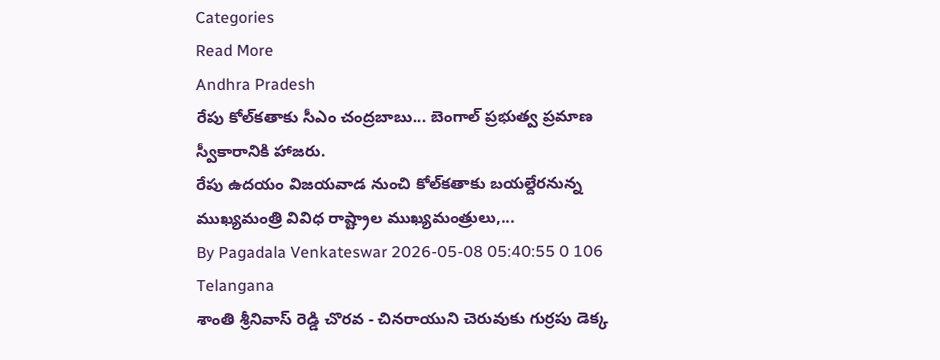Categories
Read More
Andhra Pradesh
రేపు కోల్‌కతాకు సీఎం చంద్రబాబు... బెంగాల్ ప్రభుత్వ ప్రమాణ స్వీకారానికి హాజరు.
రేపు ఉదయం విజయవాడ నుంచి కోల్‌కతాకు బయల్దేరనున్న ముఖ్యమంత్రి వివిధ రాష్ట్రాల ముఖ్యమంత్రులు,...
By Pagadala Venkateswar 2026-05-08 05:40:55 0 106
Telangana
శాంతి శ్రీనివాస్ రెడ్డి చొరవ - చినరాయుని చెరువుకు గుర్రపు డెక్క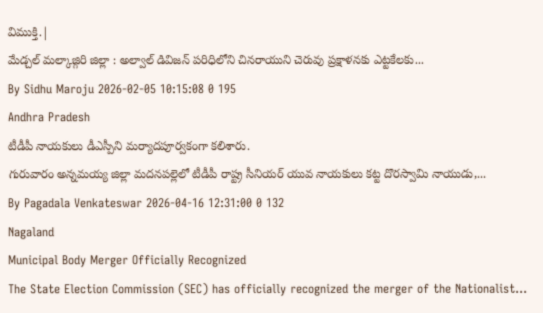విముక్తి.|
మేడ్చల్ మల్కాజ్గిరి జిల్లా : అల్వాల్ డివిజన్ పరిధిలోని చినరాయుని చెరువు ప్రక్షాళనకు ఎట్టకేలకు...
By Sidhu Maroju 2026-02-05 10:15:08 0 195
Andhra Pradesh
టీడీపీ నాయకులు డీఎస్పీని మర్యాదపూర్వకంగా కలిశారు.
గురువారం అన్నమయ్య జిల్లా మదనపల్లెలో టీడీపీ రాష్ట్ర సీనియర్ యువ నాయకులు కట్ట దొరస్వామి నాయుడు,...
By Pagadala Venkateswar 2026-04-16 12:31:00 0 132
Nagaland
Municipal Body Merger Officially Recognized
The State Election Commission (SEC) has officially recognized the merger of the Nationalist...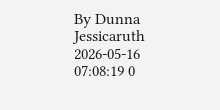By Dunna Jessicaruth 2026-05-16 07:08:19 0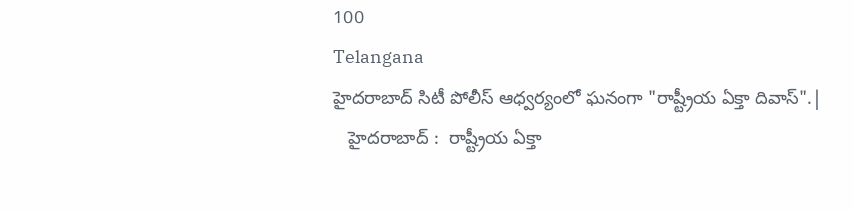100
Telangana
హైదరాబాద్ సిటీ పోలీస్ ఆధ్వర్యంలో ఘనంగా "రాష్ట్రీయ ఏక్తా దివాస్".|
   హైదరాబాద్ :  రాష్ట్రీయ ఏక్తా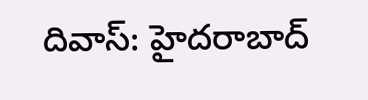దివాస్: హైదరాబాద్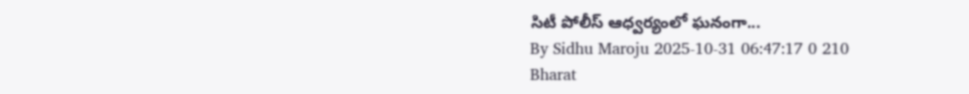సిటీ పోలీస్ ఆధ్వర్యంలో ఘనంగా...
By Sidhu Maroju 2025-10-31 06:47:17 0 210
Bharat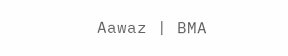Aawaz | BMA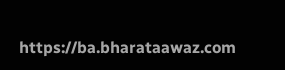https://ba.bharataawaz.com